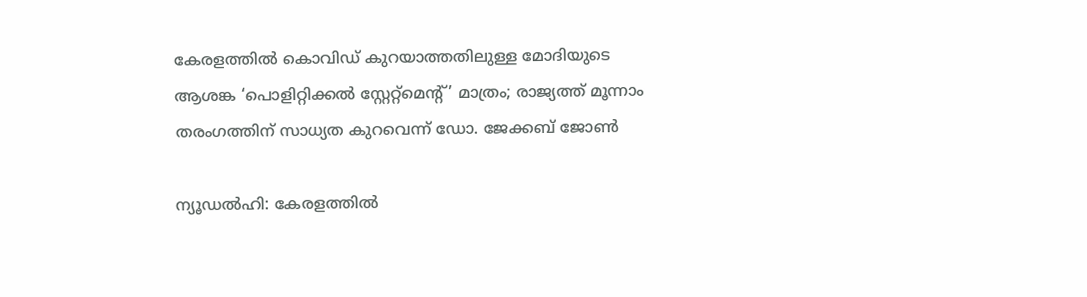കേരളത്തില്‍ കൊവിഡ് കുറയാത്തതിലുള്ള മോദിയുടെ ആശങ്ക ‘പൊളിറ്റിക്കല്‍ സ്റ്റേറ്റ്മെന്റ്’ മാത്രം; രാജ്യത്ത് മൂന്നാം തരംഗത്തിന് സാധ്യത കുറവെന്ന് ഡോ. ജേക്കബ് ജോണ്‍

ന്യൂഡല്‍ഹി: കേരളത്തില്‍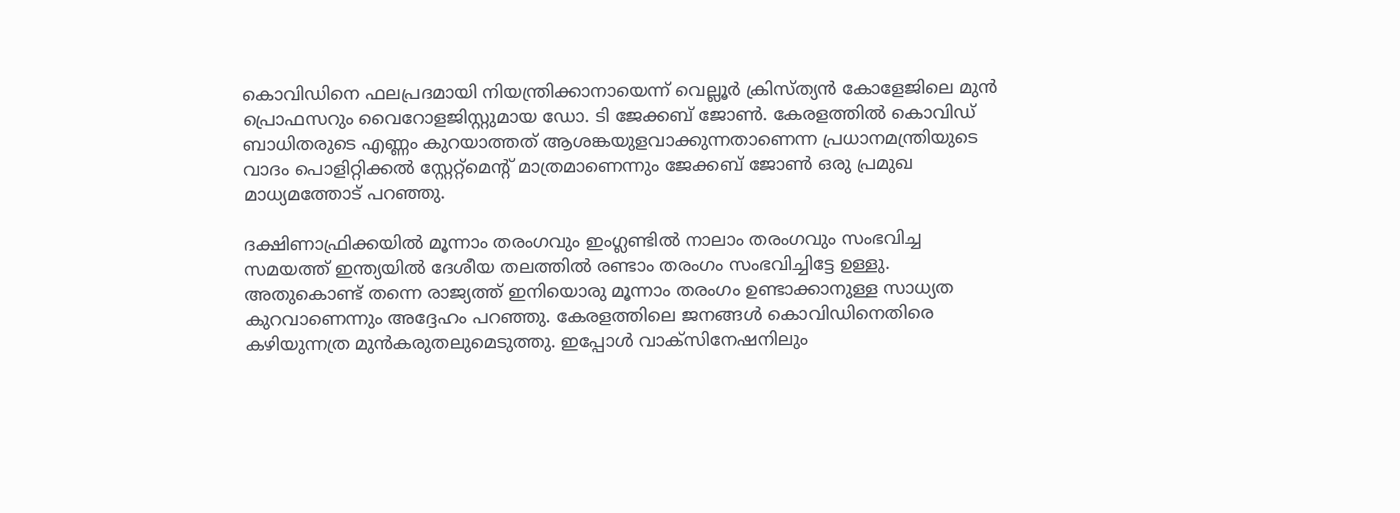കൊവിഡിനെ ഫലപ്രദമായി നിയന്ത്രിക്കാനായെന്ന് വെല്ലൂര്‍ ക്രിസ്ത്യന്‍ കോളേജിലെ മുന്‍ പ്രൊഫസറും വൈറോളജിസ്റ്റുമായ ഡോ. ടി ജേക്കബ് ജോണ്‍. കേരളത്തില്‍ കൊവിഡ് ബാധിതരുടെ എണ്ണം കുറയാത്തത് ആശങ്കയുളവാക്കുന്നതാണെന്ന പ്രധാനമന്ത്രിയുടെ വാദം പൊളിറ്റിക്കല്‍ സ്റ്റേറ്റ്മെന്റ് മാത്രമാണെന്നും ജേക്കബ് ജോണ്‍ ഒരു പ്രമുഖ മാധ്യമത്തോട് പറഞ്ഞു.

ദക്ഷിണാഫ്രിക്കയില്‍ മൂന്നാം തരംഗവും ഇംഗ്ലണ്ടില്‍ നാലാം തരംഗവും സംഭവിച്ച സമയത്ത് ഇന്ത്യയില്‍ ദേശീയ തലത്തില്‍ രണ്ടാം തരംഗം സംഭവിച്ചിട്ടേ ഉള്ളു. അതുകൊണ്ട് തന്നെ രാജ്യത്ത് ഇനിയൊരു മൂന്നാം തരംഗം ഉണ്ടാക്കാനുള്ള സാധ്യത കുറവാണെന്നും അദ്ദേഹം പറഞ്ഞു. കേരളത്തിലെ ജനങ്ങള്‍ കൊവിഡിനെതിരെ കഴിയുന്നത്ര മുന്‍കരുതലുമെടുത്തു. ഇപ്പോള്‍ വാക്സിനേഷനിലും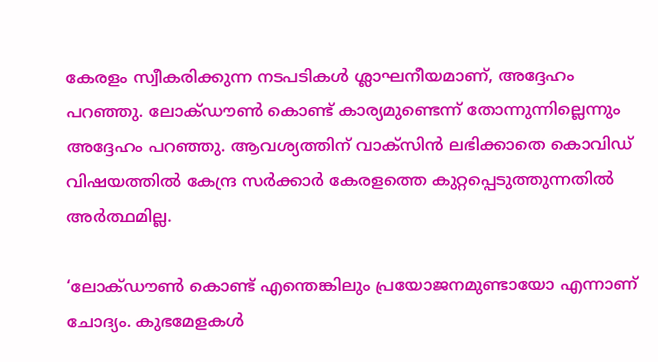കേരളം സ്വീകരിക്കുന്ന നടപടികള്‍ ശ്ലാഘനീയമാണ്, അദ്ദേഹം പറഞ്ഞു. ലോക്ഡൗണ്‍ കൊണ്ട് കാര്യമുണ്ടെന്ന് തോന്നുന്നില്ലെന്നും അദ്ദേഹം പറഞ്ഞു. ആവശ്യത്തിന് വാക്സിന്‍ ലഭിക്കാതെ കൊവിഡ് വിഷയത്തില്‍ കേന്ദ്ര സര്‍ക്കാര്‍ കേരളത്തെ കുറ്റപ്പെടുത്തുന്നതില്‍ അര്‍ത്ഥമില്ല.

‘ലോക്ഡൗണ്‍ കൊണ്ട് എന്തെങ്കിലും പ്രയോജനമുണ്ടായോ എന്നാണ് ചോദ്യം. കുഭമേളകള്‍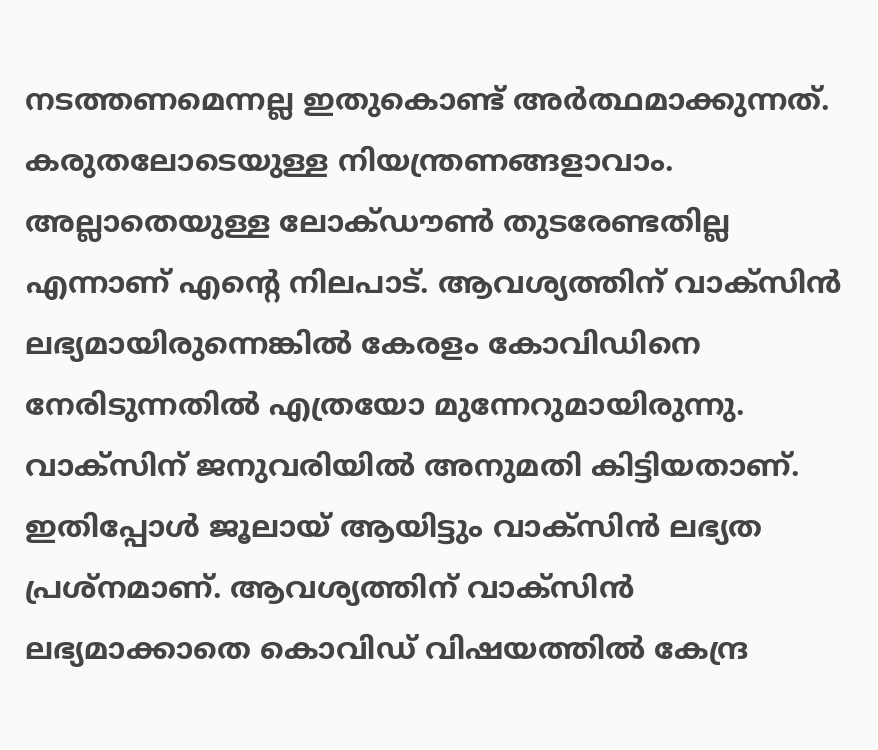നടത്തണമെന്നല്ല ഇതുകൊണ്ട് അര്‍ത്ഥമാക്കുന്നത്. കരുതലോടെയുള്ള നിയന്ത്രണങ്ങളാവാം. അല്ലാതെയുള്ള ലോക്ഡൗണ്‍ തുടരേണ്ടതില്ല എന്നാണ് എന്റെ നിലപാട്. ആവശ്യത്തിന് വാക്സിന്‍ ലഭ്യമായിരുന്നെങ്കില്‍ കേരളം കോവിഡിനെ നേരിടുന്നതില്‍ എത്രയോ മുന്നേറുമായിരുന്നു. വാക്സിന് ജനുവരിയില്‍ അനുമതി കിട്ടിയതാണ്. ഇതിപ്പോള്‍ ജൂലായ് ആയിട്ടും വാക്സിന്‍ ലഭ്യത പ്രശ്നമാണ്. ആവശ്യത്തിന് വാക്സിന്‍ ലഭ്യമാക്കാതെ കൊവിഡ് വിഷയത്തില്‍ കേന്ദ്ര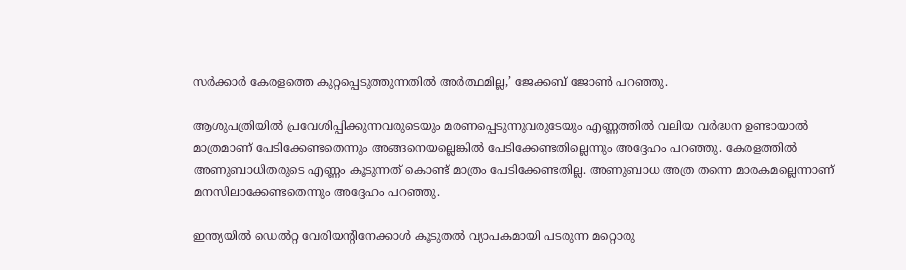സര്‍ക്കാര്‍ കേരളത്തെ കുറ്റപ്പെടുത്തുന്നതില്‍ അര്‍ത്ഥമില്ല,’ ജേക്കബ് ജോണ്‍ പറഞ്ഞു.

ആശുപത്രിയില്‍ പ്രവേശിപ്പിക്കുന്നവരുടെയും മരണപ്പെടുന്നുവരുടേയും എണ്ണത്തില്‍ വലിയ വര്‍ദ്ധന ഉണ്ടായാല്‍ മാത്രമാണ് പേടിക്കേണ്ടതെന്നും അങ്ങനെയല്ലെങ്കില്‍ പേടിക്കേണ്ടതില്ലെന്നും അദ്ദേഹം പറഞ്ഞു. കേരളത്തില്‍ അണുബാധിതരുടെ എണ്ണം കൂടുന്നത് കൊണ്ട് മാത്രം പേടിക്കേണ്ടതില്ല. അണുബാധ അത്ര തന്നെ മാരകമല്ലെന്നാണ് മനസിലാക്കേണ്ടതെന്നും അദ്ദേഹം പറഞ്ഞു.

ഇന്ത്യയില്‍ ഡെല്‍റ്റ വേരിയന്റിനേക്കാള്‍ കൂടുതല്‍ വ്യാപകമായി പടരുന്ന മറ്റൊരു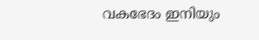വകഭേദം ഇനിയും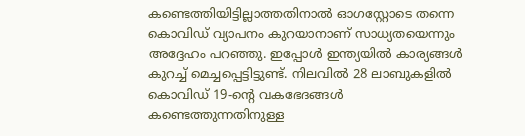കണ്ടെത്തിയിട്ടില്ലാത്തതിനാല്‍ ഓഗസ്റ്റോടെ തന്നെ കൊവിഡ് വ്യാപനം കുറയാനാണ് സാധ്യതയെന്നും അദ്ദേഹം പറഞ്ഞു. ഇപ്പോള്‍ ഇന്ത്യയില്‍ കാര്യങ്ങള്‍ കുറച്ച് മെച്ചപ്പെട്ടിട്ടുണ്ട്. നിലവില്‍ 28 ലാബുകളില്‍ കൊവിഡ് 19-ന്റെ വകഭേദങ്ങള്‍ കണ്ടെത്തുന്നതിനുള്ള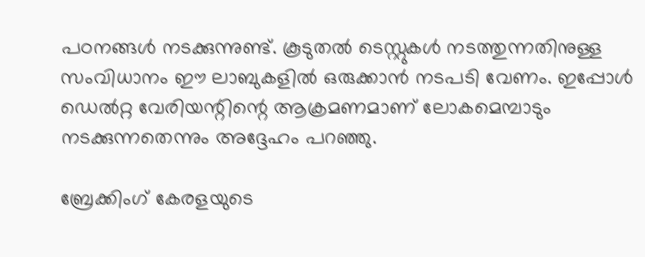പഠനങ്ങള്‍ നടക്കുന്നുണ്ട്. കൂടുതല്‍ ടെസ്റ്റുകള്‍ നടത്തുന്നതിനുള്ള സംവിധാനം ഈ ലാബുകളില്‍ ഒരുക്കാന്‍ നടപടി വേണം. ഇപ്പോള്‍ ഡെല്‍റ്റ വേരിയന്റിന്റെ ആക്രമണമാണ് ലോകമെമ്പാടും നടക്കുന്നതെന്നും അദ്ദേഹം പറഞ്ഞു.

ബ്രേക്കിംഗ് കേരളയുടെ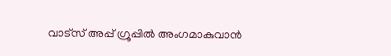വാട്സ് അപ്പ് ഗ്രൂപ്പിൽ അംഗമാകുവാൻ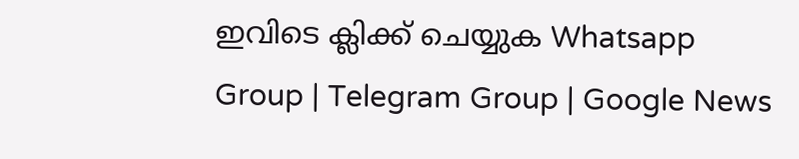ഇവിടെ ക്ലിക്ക് ചെയ്യുക Whatsapp Group | Telegram Group | Google News